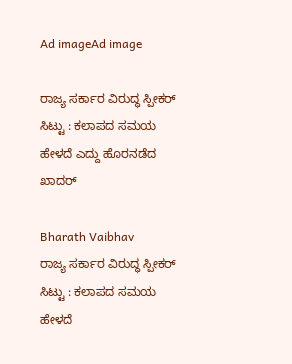Ad imageAd image

ರಾಜ್ಯ ಸರ್ಕಾರ ವಿರುದ್ಧ ಸ್ಪೀಕರ್ ಸಿಟ್ಟು : ಕಲಾಪದ ಸಮಯ ಹೇಳದೆ ಎದ್ದು ಹೊರನಡೆದ ಖಾದರ್

Bharath Vaibhav
ರಾಜ್ಯ ಸರ್ಕಾರ ವಿರುದ್ಧ ಸ್ಪೀಕರ್ ಸಿಟ್ಟು : ಕಲಾಪದ ಸಮಯ ಹೇಳದೆ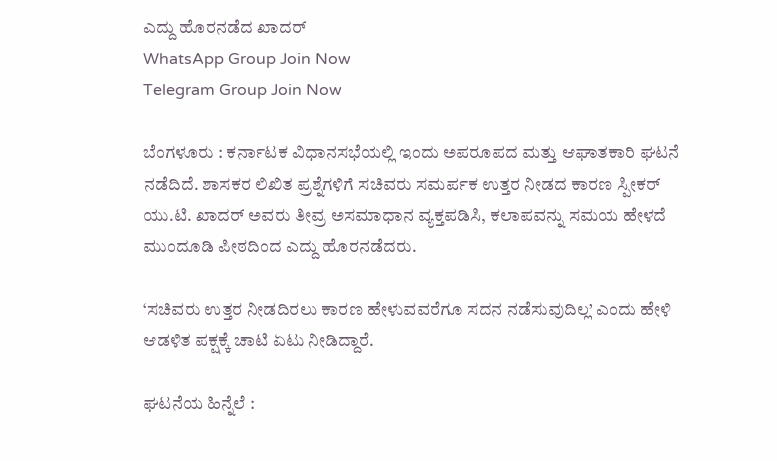ಎದ್ದು ಹೊರನಡೆದ ಖಾದರ್
WhatsApp Group Join Now
Telegram Group Join Now

ಬೆಂಗಳೂರು : ಕರ್ನಾಟಕ ವಿಧಾನಸಭೆಯಲ್ಲಿ ಇಂದು ಅಪರೂಪದ ಮತ್ತು ಆಘಾತಕಾರಿ ಘಟನೆ ನಡೆದಿದೆ. ಶಾಸಕರ ಲಿಖಿತ ಪ್ರಶ್ನೆಗಳಿಗೆ ಸಚಿವರು ಸಮರ್ಪಕ ಉತ್ತರ ನೀಡದ ಕಾರಣ ಸ್ಪೀಕರ್ ಯು.ಟಿ. ಖಾದರ್ ಅವರು ತೀವ್ರ ಅಸಮಾಧಾನ ವ್ಯಕ್ತಪಡಿಸಿ, ಕಲಾಪವನ್ನು ಸಮಯ ಹೇಳದೆ ಮುಂದೂಡಿ ಪೀಠದಿಂದ ಎದ್ದು ಹೊರನಡೆದರು.

‘ಸಚಿವರು ಉತ್ತರ ನೀಡದಿರಲು ಕಾರಣ ಹೇಳುವವರೆಗೂ ಸದನ ನಡೆಸುವುದಿಲ್ಲ’ ಎಂದು ಹೇಳಿ ಆಡಳಿತ ಪಕ್ಷಕ್ಕೆ ಚಾಟಿ ಏಟು ನೀಡಿದ್ದಾರೆ.

ಘಟನೆಯ ಹಿನ್ನೆಲೆ :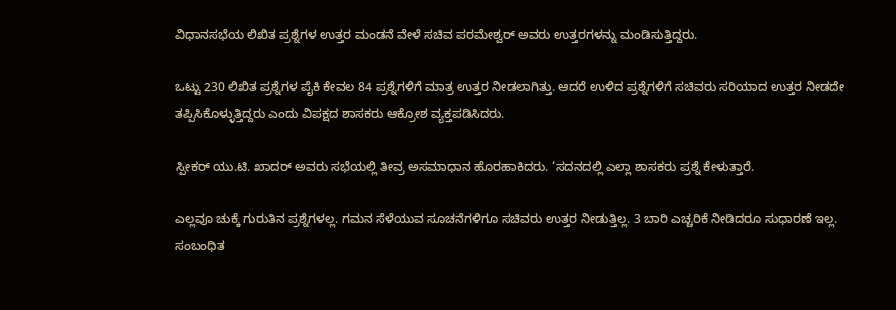ವಿಧಾನಸಭೆಯ ಲಿಖಿತ ಪ್ರಶ್ನೆಗಳ ಉತ್ತರ ಮಂಡನೆ ವೇಳೆ ಸಚಿವ ಪರಮೇಶ್ವರ್ ಅವರು ಉತ್ತರಗಳನ್ನು ಮಂಡಿಸುತ್ತಿದ್ದರು.

ಒಟ್ಟು 230 ಲಿಖಿತ ಪ್ರಶ್ನೆಗಳ ಪೈಕಿ ಕೇವಲ 84 ಪ್ರಶ್ನೆಗಳಿಗೆ ಮಾತ್ರ ಉತ್ತರ ನೀಡಲಾಗಿತ್ತು. ಆದರೆ ಉಳಿದ ಪ್ರಶ್ನೆಗಳಿಗೆ ಸಚಿವರು ಸರಿಯಾದ ಉತ್ತರ ನೀಡದೇ ತಪ್ಪಿಸಿಕೊಳ್ಳುತ್ತಿದ್ದರು ಎಂದು ವಿಪಕ್ಷದ ಶಾಸಕರು ಆಕ್ರೋಶ ವ್ಯಕ್ತಪಡಿಸಿದರು.

ಸ್ಪೀಕರ್ ಯು.ಟಿ. ಖಾದರ್ ಅವರು ಸಭೆಯಲ್ಲಿ ತೀವ್ರ ಅಸಮಾಧಾನ ಹೊರಹಾಕಿದರು. ‘ಸದನದಲ್ಲಿ ಎಲ್ಲಾ ಶಾಸಕರು ಪ್ರಶ್ನೆ ಕೇಳುತ್ತಾರೆ.

ಎಲ್ಲವೂ ಚುಕ್ಕೆ ಗುರುತಿನ ಪ್ರಶ್ನೆಗಳಲ್ಲ. ಗಮನ ಸೆಳೆಯುವ ಸೂಚನೆಗಳಿಗೂ ಸಚಿವರು ಉತ್ತರ ನೀಡುತ್ತಿಲ್ಲ. 3 ಬಾರಿ ಎಚ್ಚರಿಕೆ ನೀಡಿದರೂ ಸುಧಾರಣೆ ಇಲ್ಲ. ಸಂಬಂಧಿತ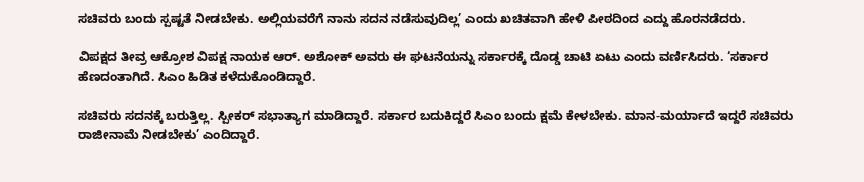ಸಚಿವರು ಬಂದು ಸ್ಪಷ್ಟತೆ ನೀಡಬೇಕು. ಅಲ್ಲಿಯವರೆಗೆ ನಾನು ಸದನ ನಡೆಸುವುದಿಲ್ಲ’ ಎಂದು ಖಚಿತವಾಗಿ ಹೇಳಿ ಪೀಠದಿಂದ ಎದ್ದು ಹೊರನಡೆದರು.

ವಿಪಕ್ಷದ ತೀವ್ರ ಆಕ್ರೋಶ ವಿಪಕ್ಷ ನಾಯಕ ಆರ್. ಅಶೋಕ್ ಅವರು ಈ ಘಟನೆಯನ್ನು ಸರ್ಕಾರಕ್ಕೆ ದೊಡ್ಡ ಚಾಟಿ ಏಟು ಎಂದು ವರ್ಣಿಸಿದರು. ‘ಸರ್ಕಾರ ಹೆಣದಂತಾಗಿದೆ. ಸಿಎಂ ಹಿಡಿತ ಕಳೆದುಕೊಂಡಿದ್ದಾರೆ.

ಸಚಿವರು ಸದನಕ್ಕೆ ಬರುತ್ತಿಲ್ಲ. ಸ್ಪೀಕರ್ ಸಭಾತ್ಯಾಗ ಮಾಡಿದ್ದಾರೆ. ಸರ್ಕಾರ ಬದುಕಿದ್ದರೆ ಸಿಎಂ ಬಂದು ಕ್ಷಮೆ ಕೇಳಬೇಕು. ಮಾನ-ಮರ್ಯಾದೆ ಇದ್ದರೆ ಸಚಿವರು ರಾಜೀನಾಮೆ ನೀಡಬೇಕು’ ಎಂದಿದ್ದಾರೆ.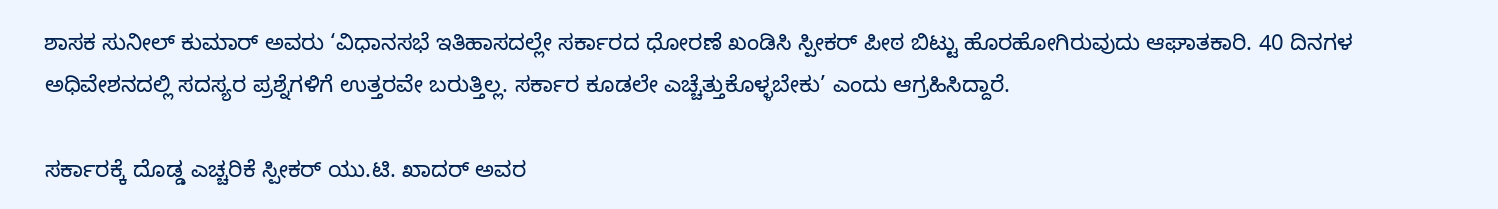ಶಾಸಕ ಸುನೀಲ್ ಕುಮಾರ್ ಅವರು ‘ವಿಧಾನಸಭೆ ಇತಿಹಾಸದಲ್ಲೇ ಸರ್ಕಾರದ ಧೋರಣೆ ಖಂಡಿಸಿ ಸ್ಪೀಕರ್ ಪೀಠ ಬಿಟ್ಟು ಹೊರಹೋಗಿರುವುದು ಆಘಾತಕಾರಿ. 40 ದಿನಗಳ ಅಧಿವೇಶನದಲ್ಲಿ ಸದಸ್ಯರ ಪ್ರಶ್ನೆಗಳಿಗೆ ಉತ್ತರವೇ ಬರುತ್ತಿಲ್ಲ. ಸರ್ಕಾರ ಕೂಡಲೇ ಎಚ್ಚೆತ್ತುಕೊಳ್ಳಬೇಕು’ ಎಂದು ಆಗ್ರಹಿಸಿದ್ದಾರೆ.

ಸರ್ಕಾರಕ್ಕೆ ದೊಡ್ಡ ಎಚ್ಚರಿಕೆ ಸ್ಪೀಕರ್ ಯು.ಟಿ. ಖಾದರ್ ಅವರ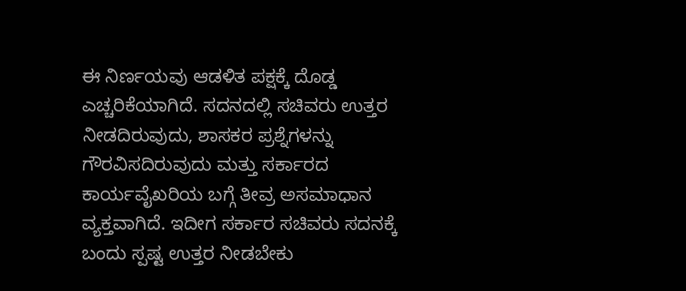ಈ ನಿರ್ಣಯವು ಆಡಳಿತ ಪಕ್ಷಕ್ಕೆ ದೊಡ್ಡ ಎಚ್ಚರಿಕೆಯಾಗಿದೆ. ಸದನದಲ್ಲಿ ಸಚಿವರು ಉತ್ತರ ನೀಡದಿರುವುದು, ಶಾಸಕರ ಪ್ರಶ್ನೆಗಳನ್ನು ಗೌರವಿಸದಿರುವುದು ಮತ್ತು ಸರ್ಕಾರದ ಕಾರ್ಯವೈಖರಿಯ ಬಗ್ಗೆ ತೀವ್ರ ಅಸಮಾಧಾನ ವ್ಯಕ್ತವಾಗಿದೆ. ಇದೀಗ ಸರ್ಕಾರ ಸಚಿವರು ಸದನಕ್ಕೆ ಬಂದು ಸ್ಪಷ್ಟ ಉತ್ತರ ನೀಡಬೇಕು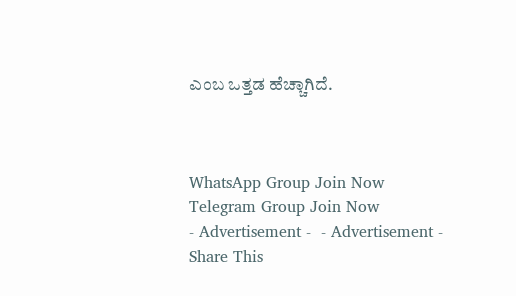ಎಂಬ ಒತ್ತಡ ಹೆಚ್ಚಾಗಿದೆ.



WhatsApp Group Join Now
Telegram Group Join Now
- Advertisement -  - Advertisement -
Share This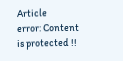Article
error: Content is protected !!